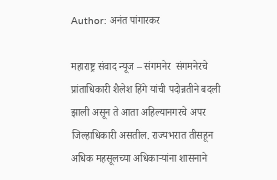Author: अनंत पांगारकर

महाराष्ट्र संवाद न्यूज – संगमनेर  संगमनेरचे प्रांताधिकारी शैलेश हिंगे यांची पदोन्नतीने बदली झाली असून ते आता अहिल्यानगरचे अपर जिल्हाधिकारी असतील. राज्यभरात तीसहून अधिक महसूलच्या अधिकाऱ्यांना शासनाने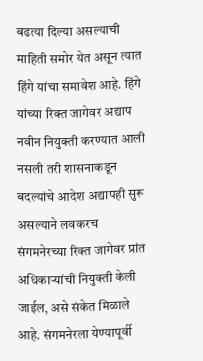बढत्या दिल्या असल्याची माहिती समोर येत असून त्यात हिंगे यांचा समावेश आहे. हिंगे यांच्या रिक्त जागेवर अद्याप नवीन नियुक्ती करण्यात आली नसली तरी शासनाकडून बदल्यांचे आदेश अद्यापही सुरू असल्याने लवकरच संगमनेरच्या रिक्त जागेवर प्रांत अधिकाऱ्यांची नियुक्ती केली जाईल, असे संकेत मिळाले आहे. संगमनेरला येण्यापूर्वी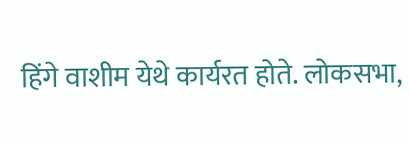हिंगे वाशीम येथे कार्यरत होते. लोकसभा,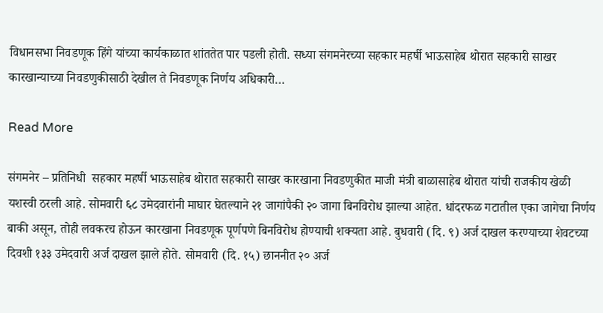विधानसभा निवडणूक हिंगे यांच्या कार्यकाळात शांततेत पार पडली होती. सध्या संगमनेरच्या सहकार महर्षी भाऊसाहेब थोरात सहकारी साखर कारखान्याच्या निवडणुकीसाठी देखील ते निवडणूक निर्णय अधिकारी…

Read More

संगमनेर – प्रतिनिधी  सहकार महर्षी भाऊसाहेब थोरात सहकारी साखर कारखाना निवडणुकीत माजी मंत्री बाळासाहेब थोरात यांची राजकीय खेळी यशस्वी ठरली आहे. सोमवारी ६८ उमेदवारांनी माघार घेतल्याने २१ जागांपैकी २० जागा बिनविरोध झाल्या आहेत. धांदरफळ गटातील एका जागेचा निर्णय बाकी असून, तोही लवकरच होऊन कारखाना निवडणूक पूर्णपणे बिनविरोध होण्याची शक्यता आहे. बुधवारी (दि. ९) अर्ज दाखल करण्याच्या शेवटच्या दिवशी १३३ उमेदवारी अर्ज दाखल झाले होते. सोमवारी (दि. १५) छाननीत २० अर्ज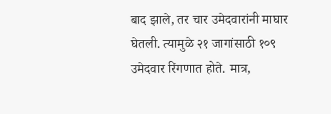बाद झाले, तर चार उमेदवारांनी माघार घेतली. त्यामुळे २१ जागांसाठी १०९ उमेदवार रिंगणात होते. मात्र,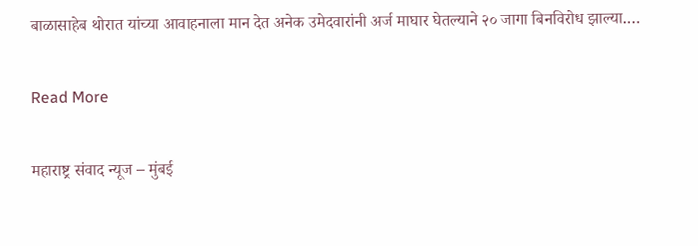बाळासाहेब थोरात यांच्या आवाहनाला मान देत अनेक उमेदवारांनी अर्ज माघार घेतल्याने २० जागा बिनविरोध झाल्या.…

Read More

महाराष्ट्र संवाद न्यूज – मुंबई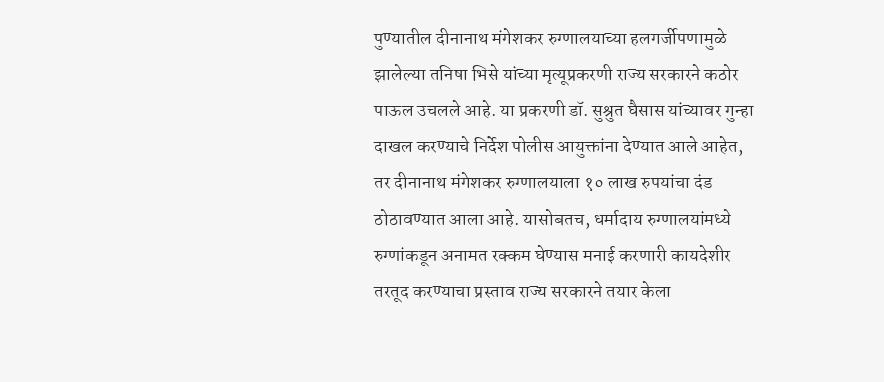पुण्यातील दीनानाथ मंगेशकर रुग्णालयाच्या हलगर्जीपणामुळे झालेल्या तनिषा भिसे यांच्या मृत्यूप्रकरणी राज्य सरकारने कठोर पाऊल उचलले आहे. या प्रकरणी डॉ. सुश्रुत घैसास यांच्यावर गुन्हा दाखल करण्याचे निर्देश पोलीस आयुक्तांना देण्यात आले आहेत, तर दीनानाथ मंगेशकर रुग्णालयाला १० लाख रुपयांचा दंड ठोठावण्यात आला आहे. यासोबतच, धर्मादाय रुग्णालयांमध्ये रुग्णांकडून अनामत रक्कम घेण्यास मनाई करणारी कायदेशीर तरतूद करण्याचा प्रस्ताव राज्य सरकारने तयार केला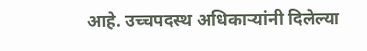आहे. उच्चपदस्थ अधिकाऱ्यांनी दिलेल्या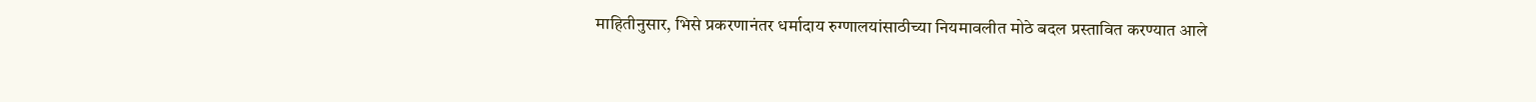माहितीनुसार, भिसे प्रकरणानंतर धर्मादाय रुग्णालयांसाठीच्या नियमावलीत मोठे बदल प्रस्तावित करण्यात आले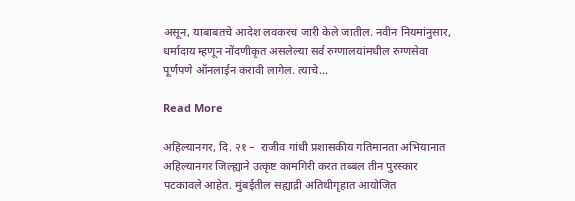असून, याबाबतचे आदेश लवकरच जारी केले जातील. नवीन नियमांनुसार, धर्मादाय म्हणून नोंदणीकृत असलेल्या सर्व रुग्णालयांमधील रुग्णसेवा पूर्णपणे ऑनलाईन करावी लागेल. त्याचे…

Read More

अहिल्यानगर, दि. २१ –  राजीव गांधी प्रशासकीय गतिमानता अभियानात अहिल्यानगर जिल्ह्याने उत्कृष्ट कामगिरी करत तब्बल तीन पुरस्कार पटकावले आहेत. मुंबईतील सह्याद्री अतिथीगृहात आयोजित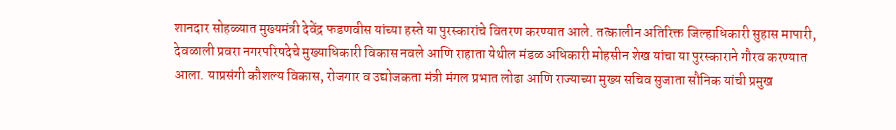शानदार सोहळ्यात मुख्यमंत्री देवेंद्र फडणवीस यांच्या हस्ते या पुरस्कारांचे वितरण करण्यात आले. तत्कालीन अतिरिक्त जिल्हाधिकारी सुहास मापारी, देवळाली प्रवरा नगरपरिषदेचे मुख्याधिकारी विकास नवले आणि राहाता येथील मंडळ अधिकारी मोहसीन शेख यांचा या पुरस्काराने गौरव करण्यात आला. याप्रसंगी कौशल्य विकास, रोजगार व उद्योजकता मंत्री मंगल प्रभात लोढा आणि राज्याच्या मुख्य सचिव सुजाता सौनिक यांची प्रमुख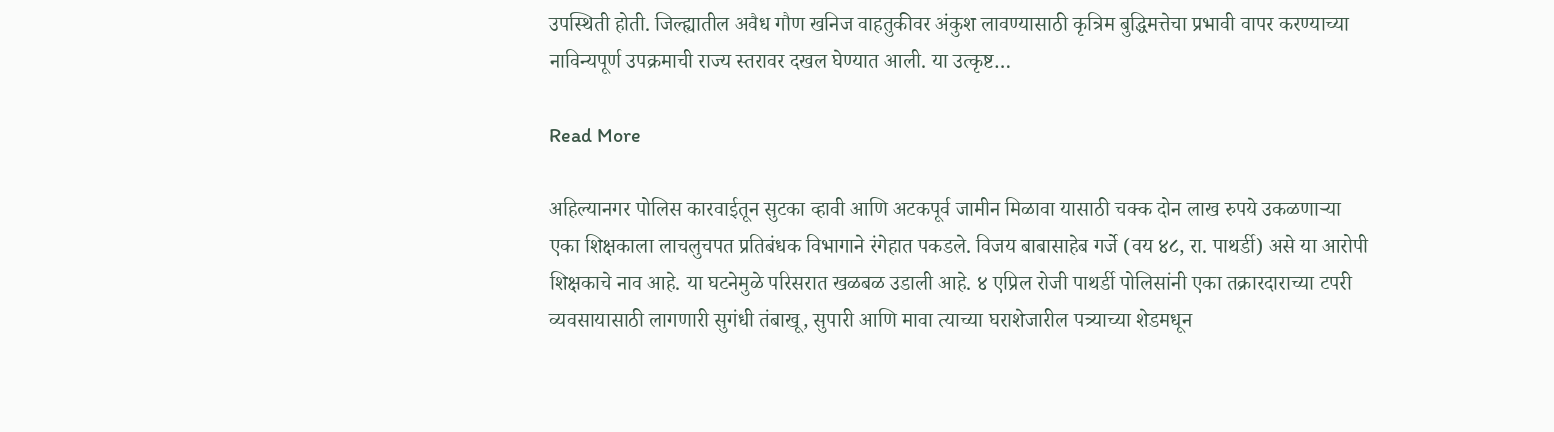उपस्थिती होती. जिल्ह्यातील अवैध गौण खनिज वाहतुकीवर अंकुश लावण्यासाठी कृत्रिम बुद्धिमत्तेचा प्रभावी वापर करण्याच्या नाविन्यपूर्ण उपक्रमाची राज्य स्तरावर दखल घेण्यात आली. या उत्कृष्ट…

Read More

अहिल्यानगर पोलिस कारवाईतून सुटका व्हावी आणि अटकपूर्व जामीन मिळावा यासाठी चक्क दोन लाख रुपये उकळणाऱ्या एका शिक्षकाला लाचलुचपत प्रतिबंधक विभागाने रंगेहात पकडले. विजय बाबासाहेब गर्जे (वय ४८, रा. पाथर्डी) असे या आरोपी शिक्षकाचे नाव आहे. या घटनेमुळे परिसरात खळबळ उडाली आहे. ४ एप्रिल रोजी पाथर्डी पोलिसांनी एका तक्रारदाराच्या टपरी व्यवसायासाठी लागणारी सुगंधी तंबाखू, सुपारी आणि मावा त्याच्या घराशेजारील पत्र्याच्या शेडमधून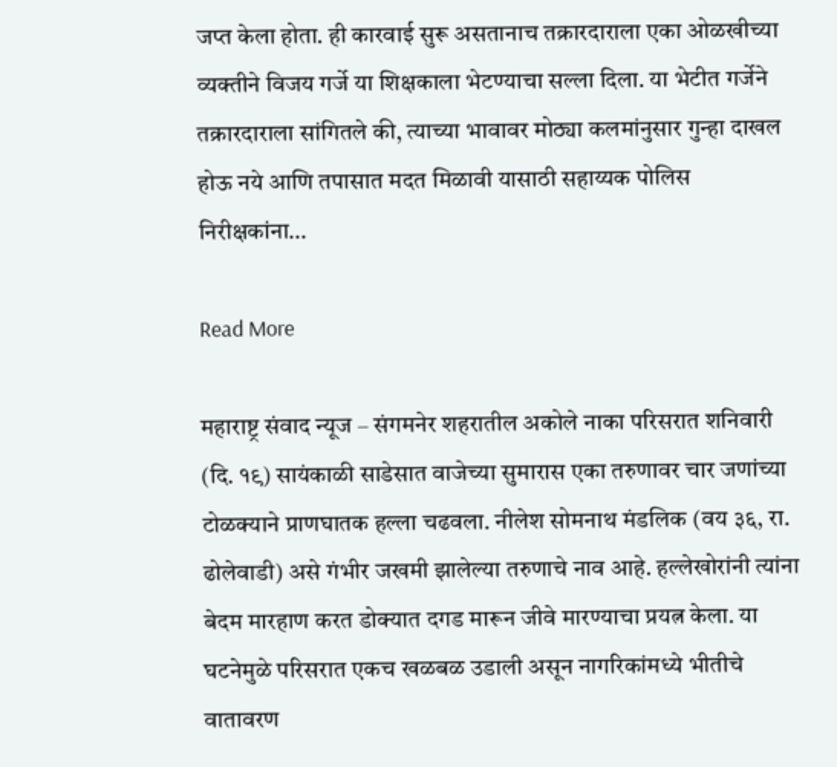जप्त केला होता. ही कारवाई सुरू असतानाच तक्रारदाराला एका ओळखीच्या व्यक्तीने विजय गर्जे या शिक्षकाला भेटण्याचा सल्ला दिला. या भेटीत गर्जेने तक्रारदाराला सांगितले की, त्याच्या भावावर मोठ्या कलमांनुसार गुन्हा दाखल होऊ नये आणि तपासात मदत मिळावी यासाठी सहाय्यक पोलिस निरीक्षकांना…

Read More

महाराष्ट्र संवाद न्यूज – संगमनेर शहरातील अकोले नाका परिसरात शनिवारी (दि. १९) सायंकाळी साडेसात वाजेच्या सुमारास एका तरुणावर चार जणांच्या टोळक्याने प्राणघातक हल्ला चढवला. नीलेश सोमनाथ मंडलिक (वय ३६, रा. ढोलेवाडी) असे गंभीर जखमी झालेल्या तरुणाचे नाव आहे. हल्लेखोरांनी त्यांना बेदम मारहाण करत डोक्यात दगड मारून जीवे मारण्याचा प्रयत्न केला. या घटनेमुळे परिसरात एकच खळबळ उडाली असून नागरिकांमध्ये भीतीचे वातावरण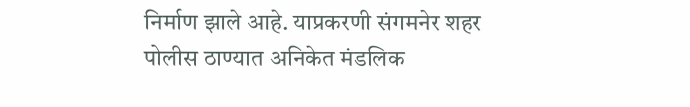निर्माण झाले आहे. याप्रकरणी संगमनेर शहर पोलीस ठाण्यात अनिकेत मंडलिक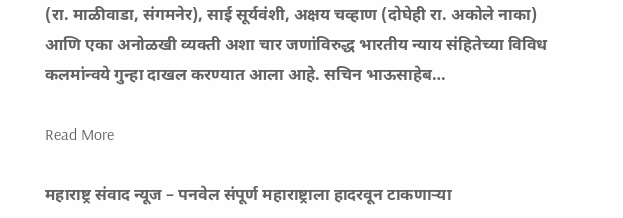(रा. माळीवाडा, संगमनेर), साई सूर्यवंशी, अक्षय चव्हाण (दोघेही रा. अकोले नाका) आणि एका अनोळखी व्यक्ती अशा चार जणांविरुद्ध भारतीय न्याय संहितेच्या विविध कलमांन्वये गुन्हा दाखल करण्यात आला आहे. सचिन भाऊसाहेब…

Read More

महाराष्ट्र संवाद न्यूज – पनवेल संपूर्ण महाराष्ट्राला हादरवून टाकणाऱ्या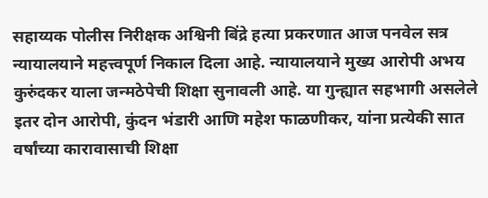सहाय्यक पोलीस निरीक्षक अश्विनी बिंद्रे हत्या प्रकरणात आज पनवेल सत्र न्यायालयाने महत्त्वपूर्ण निकाल दिला आहे. न्यायालयाने मुख्य आरोपी अभय कुरुंदकर याला जन्मठेपेची शिक्षा सुनावली आहे. या गुन्ह्यात सहभागी असलेले इतर दोन आरोपी, कुंदन भंडारी आणि महेश फाळणीकर, यांना प्रत्येकी सात वर्षांच्या कारावासाची शिक्षा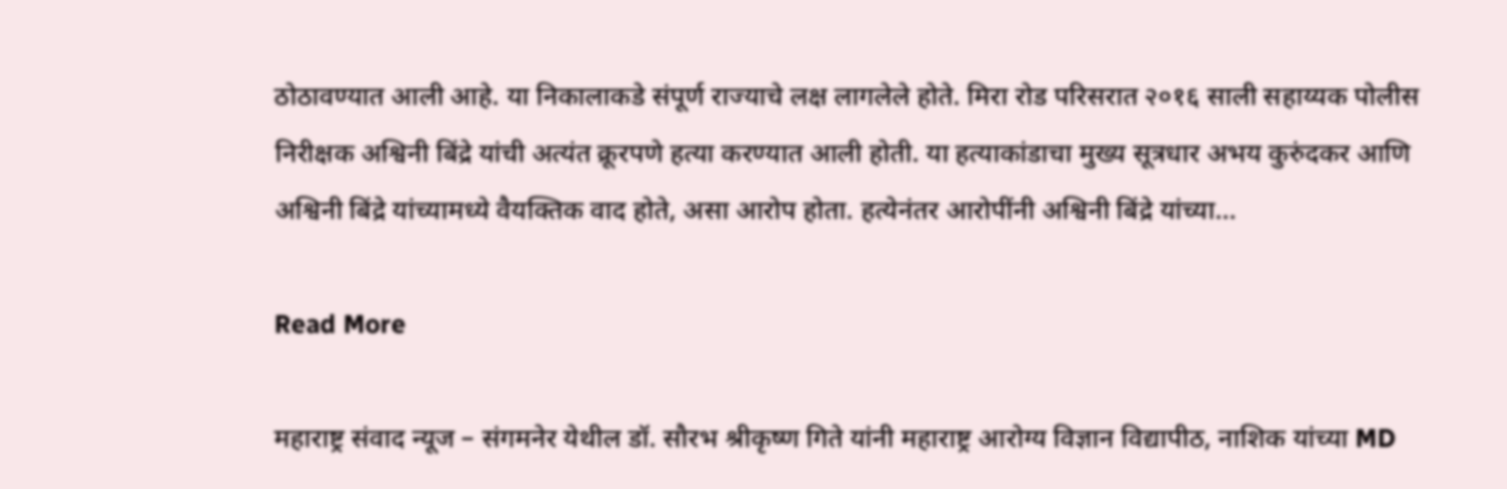ठोठावण्यात आली आहे. या निकालाकडे संपूर्ण राज्याचे लक्ष लागलेले होते. मिरा रोड परिसरात २०१६ साली सहाय्यक पोलीस निरीक्षक अश्विनी बिंद्रे यांची अत्यंत क्रूरपणे हत्या करण्यात आली होती. या हत्याकांडाचा मुख्य सूत्रधार अभय कुरुंदकर आणि अश्विनी बिंद्रे यांच्यामध्ये वैयक्तिक वाद होते, असा आरोप होता. हत्येनंतर आरोपींनी अश्विनी बिंद्रे यांच्या…

Read More

महाराष्ट्र संवाद न्यूज – संगमनेर येथील डॉ. सौरभ श्रीकृष्ण गिते यांनी महाराष्ट्र आरोग्य विज्ञान विद्यापीठ, नाशिक यांच्या MD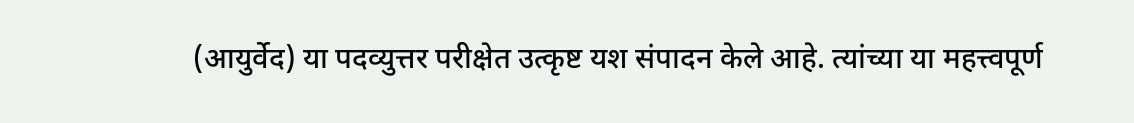(आयुर्वेद) या पदव्युत्तर परीक्षेत उत्कृष्ट यश संपादन केले आहे. त्यांच्या या महत्त्वपूर्ण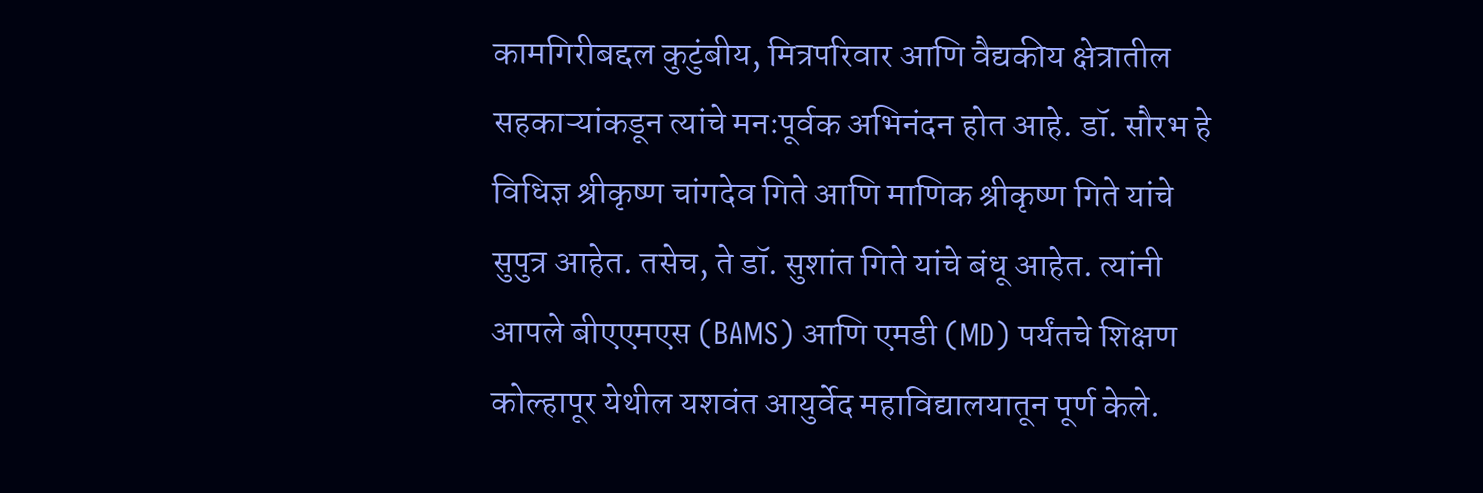कामगिरीबद्दल कुटुंबीय, मित्रपरिवार आणि वैद्यकीय क्षेत्रातील सहकाऱ्यांकडून त्यांचे मनःपूर्वक अभिनंदन होत आहे. डॉ. सौरभ हे विधिज्ञ श्रीकृष्ण चांगदेव गिते आणि माणिक श्रीकृष्ण गिते यांचे सुपुत्र आहेत. तसेच, ते डॉ. सुशांत गिते यांचे बंधू आहेत. त्यांनी आपले बीएएमएस (BAMS) आणि एमडी (MD) पर्यंतचे शिक्षण कोल्हापूर येथील यशवंत आयुर्वेद महाविद्यालयातून पूर्ण केले.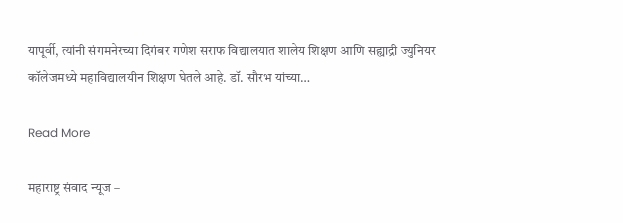यापूर्वी, त्यांनी संगमनेरच्या दिगंबर गणेश सराफ विद्यालयात शालेय शिक्षण आणि सह्याद्री ज्युनियर कॉलेजमध्ये महाविद्यालयीन शिक्षण घेतले आहे. डॉ. सौरभ यांच्या…

Read More

महाराष्ट्र संवाद न्यूज –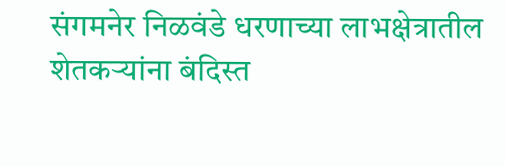संगमनेर निळवंडे धरणाच्या लाभक्षेत्रातील शेतकऱ्यांना बंदिस्त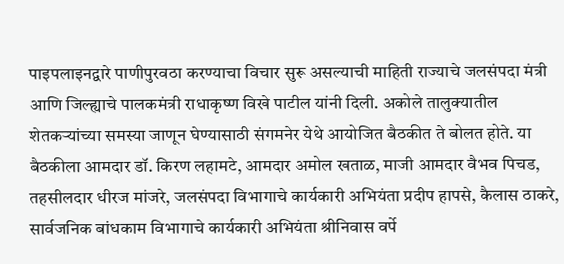पाइपलाइनद्वारे पाणीपुरवठा करण्याचा विचार सुरू असल्याची माहिती राज्याचे जलसंपदा मंत्री आणि जिल्ह्याचे पालकमंत्री राधाकृष्ण विखे पाटील यांनी दिली. अकोले तालुक्यातील शेतकऱ्यांच्या समस्या जाणून घेण्यासाठी संगमनेर येथे आयोजित बैठकीत ते बोलत होते. या बैठकीला आमदार डॉ. किरण लहामटे, आमदार अमोल खताळ, माजी आमदार वैभव पिचड, तहसीलदार धीरज मांजरे, जलसंपदा विभागाचे कार्यकारी अभियंता प्रदीप हापसे, कैलास ठाकरे, सार्वजनिक बांधकाम विभागाचे कार्यकारी अभियंता श्रीनिवास वर्पे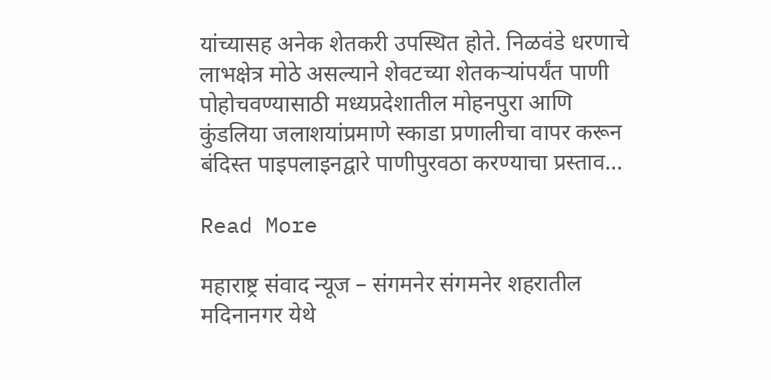यांच्यासह अनेक शेतकरी उपस्थित होते. निळवंडे धरणाचे लाभक्षेत्र मोठे असल्याने शेवटच्या शेतकऱ्यांपर्यंत पाणी पोहोचवण्यासाठी मध्यप्रदेशातील मोहनपुरा आणि कुंडलिया जलाशयांप्रमाणे स्काडा प्रणालीचा वापर करून बंदिस्त पाइपलाइनद्वारे पाणीपुरवठा करण्याचा प्रस्ताव…

Read More

महाराष्ट्र संवाद न्यूज – संगमनेर संगमनेर शहरातील मदिनानगर येथे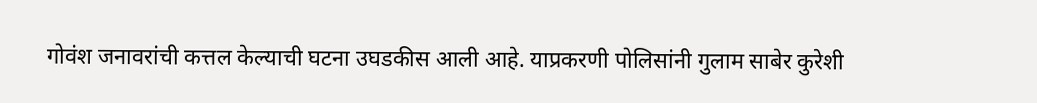गोवंश जनावरांची कत्तल केल्याची घटना उघडकीस आली आहे. याप्रकरणी पोलिसांनी गुलाम साबेर कुरेशी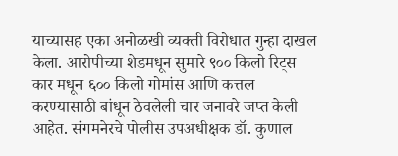याच्यासह एका अनोळखी व्यक्ती विरोधात गुन्हा दाखल केला. आरोपीच्या शेडमधून सुमारे ९०० किलो रिट्स कार मधून ६०० किलो गोमांस आणि कत्तल करण्यासाठी बांधून ठेवलेली चार जनावरे जप्त केली आहेत. संगमनेरचे पोलीस उपअधीक्षक डॉ. कुणाल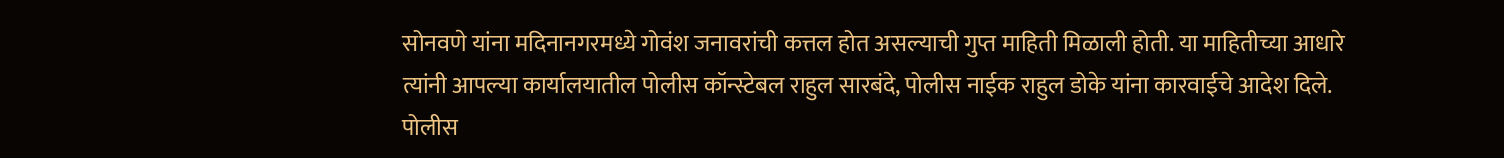सोनवणे यांना मदिनानगरमध्ये गोवंश जनावरांची कत्तल होत असल्याची गुप्त माहिती मिळाली होती. या माहितीच्या आधारे त्यांनी आपल्या कार्यालयातील पोलीस कॉन्स्टेबल राहुल सारबंदे, पोलीस नाईक राहुल डोके यांना कारवाईचे आदेश दिले. पोलीस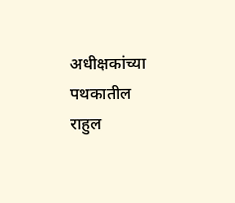अधीक्षकांच्या पथकातील राहुल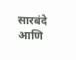सारबंदे आणि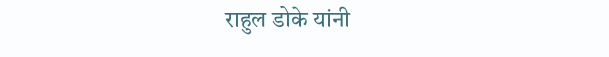राहुल डोके यांनी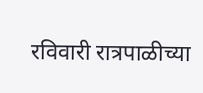रविवारी रात्रपाळीच्या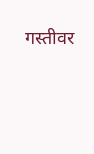गस्तीवर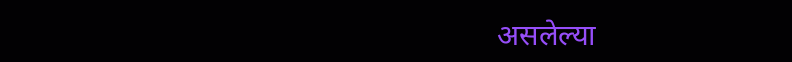असलेल्या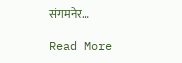संगमनेर…

Read More